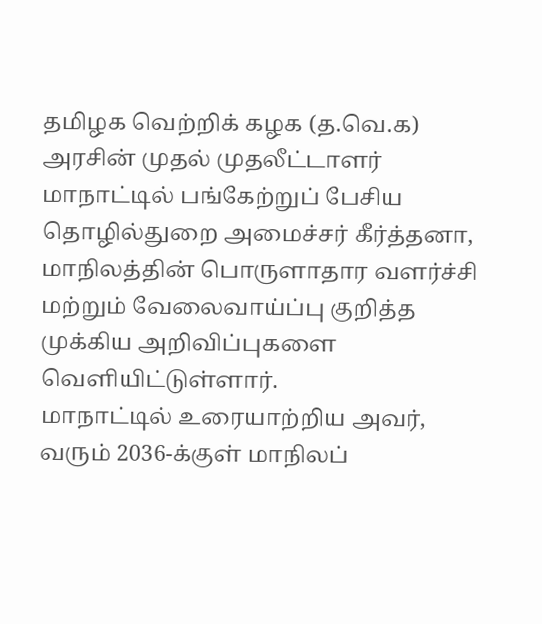தமிழக வெற்றிக் கழக (த.வெ.க) அரசின் முதல் முதலீட்டாளர் மாநாட்டில் பங்கேற்றுப் பேசிய தொழில்துறை அமைச்சர் கீர்த்தனா, மாநிலத்தின் பொருளாதார வளர்ச்சி மற்றும் வேலைவாய்ப்பு குறித்த முக்கிய அறிவிப்புகளை வெளியிட்டுள்ளார்.
மாநாட்டில் உரையாற்றிய அவர், வரும் 2036-க்குள் மாநிலப்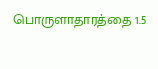பொருளாதாரத்தை 1.5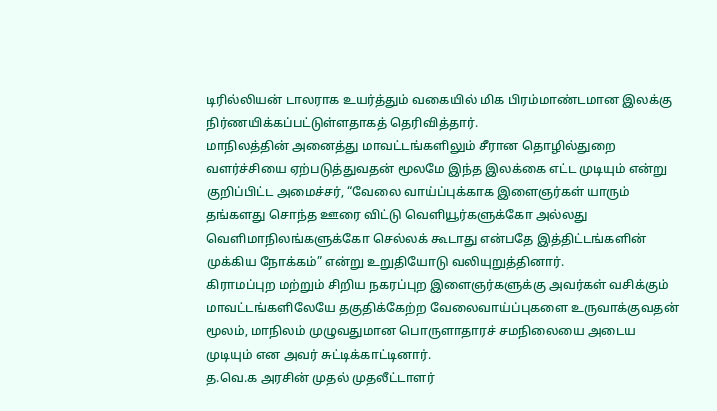டிரில்லியன் டாலராக உயர்த்தும் வகையில் மிக பிரம்மாண்டமான இலக்கு நிர்ணயிக்கப்பட்டுள்ளதாகத் தெரிவித்தார்.
மாநிலத்தின் அனைத்து மாவட்டங்களிலும் சீரான தொழில்துறை வளர்ச்சியை ஏற்படுத்துவதன் மூலமே இந்த இலக்கை எட்ட முடியும் என்று குறிப்பிட்ட அமைச்சர், “வேலை வாய்ப்புக்காக இளைஞர்கள் யாரும் தங்களது சொந்த ஊரை விட்டு வெளியூர்களுக்கோ அல்லது வெளிமாநிலங்களுக்கோ செல்லக் கூடாது என்பதே இத்திட்டங்களின் முக்கிய நோக்கம்” என்று உறுதியோடு வலியுறுத்தினார்.
கிராமப்புற மற்றும் சிறிய நகரப்புற இளைஞர்களுக்கு அவர்கள் வசிக்கும் மாவட்டங்களிலேயே தகுதிக்கேற்ற வேலைவாய்ப்புகளை உருவாக்குவதன் மூலம், மாநிலம் முழுவதுமான பொருளாதாரச் சமநிலையை அடைய முடியும் என அவர் சுட்டிக்காட்டினார்.
த.வெ.க அரசின் முதல் முதலீட்டாளர்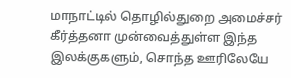மாநாட்டில் தொழில்துறை அமைச்சர் கீர்த்தனா முன்வைத்துள்ள இந்த இலக்குகளும், சொந்த ஊரிலேயே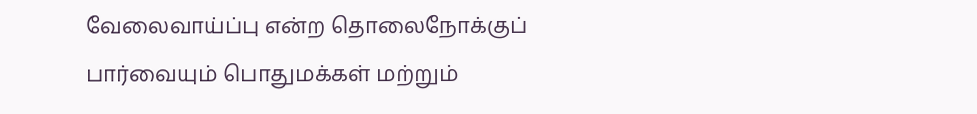வேலைவாய்ப்பு என்ற தொலைநோக்குப் பார்வையும் பொதுமக்கள் மற்றும்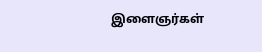இளைஞர்கள்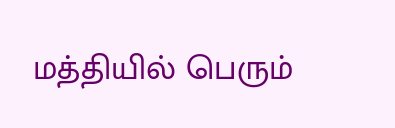மத்தியில் பெரும்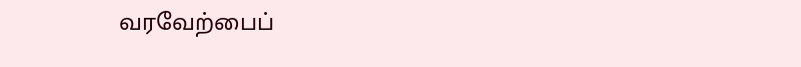வரவேற்பைப்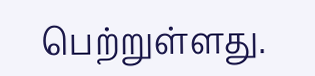பெற்றுள்ளது.